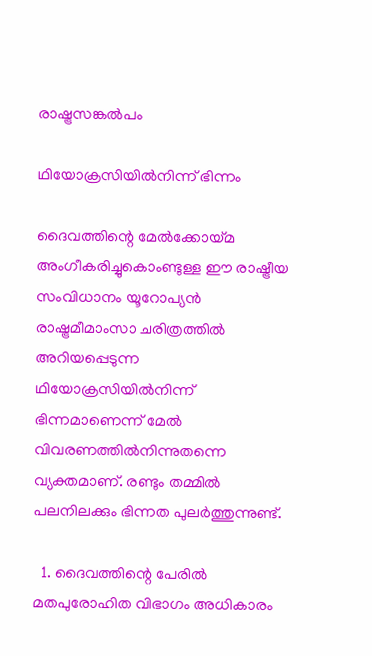രാഷ്ട്രസങ്കല്‍പം

ഥിയോക്രസിയില്‍നിന്ന് ഭിന്നം

ദൈവത്തിന്റെ മേല്‍ക്കോയ്മ അംഗീകരിച്ചുകൊംണ്ടുള്ള ഈ രാഷ്ട്രീയ സംവിധാനം യൂറോപ്യന്‍ രാഷ്ട്രമീമാംസാ ചരിത്രത്തില്‍ അറിയപ്പെടുന്ന ഥിയോക്രസിയില്‍നിന്ന് ഭിന്നമാണെന്ന് മേല്‍ വിവരണത്തില്‍നിന്നുതന്നെ വ്യക്തമാണ്. രണ്ടും തമ്മില്‍ പലനിലക്കും ഭിന്നത പുലര്‍ത്തുന്നുണ്ട്.

  1. ദൈവത്തിന്റെ പേരില്‍ മതപുരോഹിത വിഭാഗം അധികാരം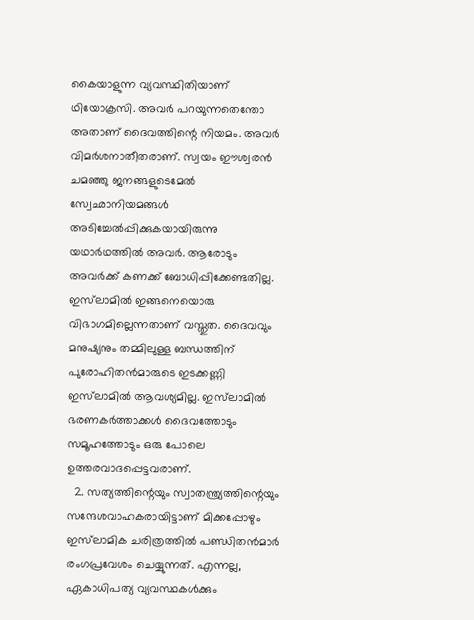കൈയാളുന്ന വ്യവസ്ഥിതിയാണ് ഥിയോക്രസി. അവര്‍ പറയുന്നതെന്തോ അതാണ് ദൈവത്തിന്റെ നിയമം. അവര്‍ വിമര്‍ശനാതീതരാണ്. സ്വയം ഈശ്വരന്‍ ചമഞ്ഞു ജനങ്ങളുടെമേല്‍ സ്വേഛാനിയമങ്ങള്‍ അടിച്ചേല്‍പ്പിക്കുകയായിരുന്നു യഥാര്‍ഥത്തില്‍ അവര്‍. ആരോടും അവര്‍ക്ക് കണക്ക് ബോധിപ്പിക്കേണ്ടതില്ല. ഇസ്‌ലാമില്‍ ഇങ്ങനെയൊരു വിഭാഗമില്ലെന്നതാണ് വസ്തുത. ദൈവവും മനുഷ്യനും തമ്മിലുള്ള ബന്ധത്തിന് പുരോഹിതന്‍മാരുടെ ഇടക്കണ്ണി ഇസ്‌ലാമില്‍ ആവശ്യമില്ല. ഇസ്‌ലാമില്‍ ഭരണകര്‍ത്താക്കള്‍ ദൈവത്തോടും സമൂഹത്തോടും ഒരു പോലെ ഉത്തരവാദപ്പെട്ടവരാണ്.
  2. സത്യത്തിന്റെയും സ്വാതന്ത്ര്യത്തിന്റെയും സന്ദേശവാഹകരായിട്ടാണ് മിക്കപ്പോഴും ഇസ്‌ലാമിക ചരിത്രത്തില്‍ പണ്ഡിതന്‍മാര്‍ രംഗപ്രവേശം ചെയ്യുന്നത്. എന്നല്ല, ഏകാധിപത്യ വ്യവസ്ഥകള്‍ക്കും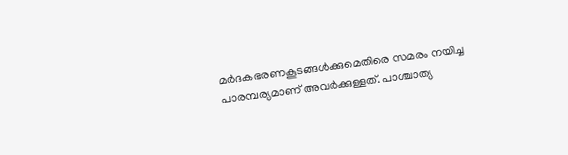മര്‍ദകഭരണകൂടങ്ങള്‍ക്കുമെതിരെ സമരം നയിച്ച പാരമ്പര്യമാണ് അവര്‍ക്കുള്ളത്. പാശ്ചാത്യ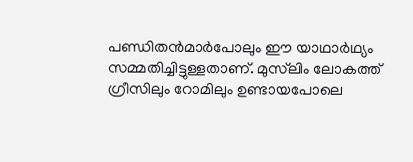പണ്ഡിതന്‍മാര്‍പോലും ഈ യാഥാര്‍ഥ്യം സമ്മതിച്ചിട്ടുള്ളതാണ്. മുസ്‌ലിം ലോകത്ത് ഗ്രീസിലും റോമിലും ഉണ്ടായപോലെ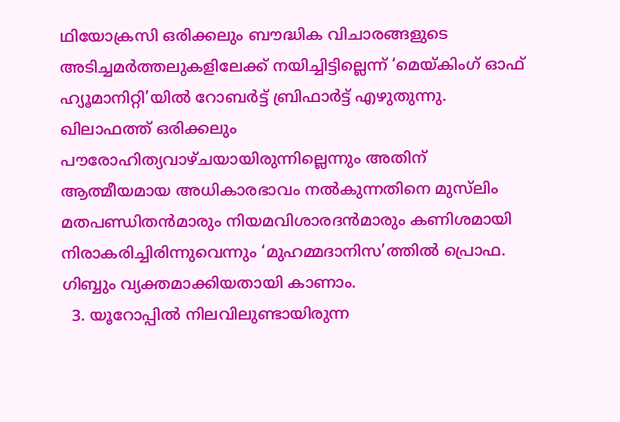ഥിയോക്രസി ഒരിക്കലും ബൗദ്ധിക വിചാരങ്ങളുടെ അടിച്ചമര്‍ത്തലുകളിലേക്ക് നയിച്ചിട്ടില്ലെന്ന് ‘മെയ്കിംഗ് ഓഫ് ഹ്യൂമാനിറ്റി’യില്‍ റോബര്‍ട്ട് ബ്രിഫാര്‍ട്ട് എഴുതുന്നു. ഖിലാഫത്ത് ഒരിക്കലും പൗരോഹിത്യവാഴ്ചയായിരുന്നില്ലെന്നും അതിന് ആത്മീയമായ അധികാരഭാവം നല്‍കുന്നതിനെ മുസ്‌ലിം മതപണ്ഡിതന്‍മാരും നിയമവിശാരദന്‍മാരും കണിശമായി നിരാകരിച്ചിരിന്നുവെന്നും ‘മുഹമ്മദാനിസ’ത്തില്‍ പ്രൊഫ. ഗിബ്ബും വ്യക്തമാക്കിയതായി കാണാം.
  3. യൂറോപ്പില്‍ നിലവിലുണ്ടായിരുന്ന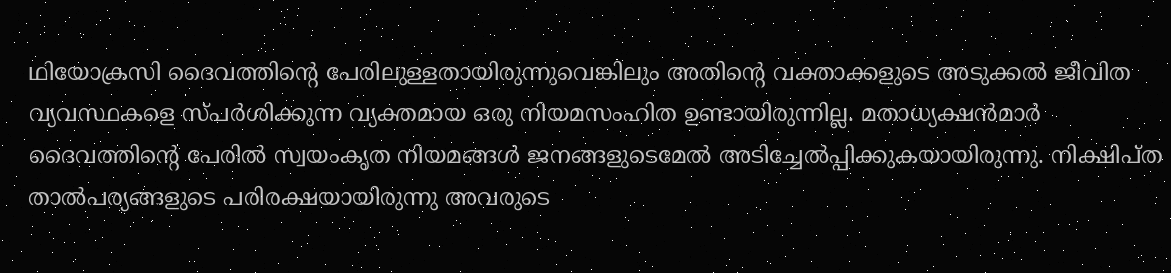ഥിയോക്രസി ദൈവത്തിന്റെ പേരിലുള്ളതായിരുന്നുവെങ്കിലും അതിന്റെ വക്താക്കളുടെ അടുക്കല്‍ ജീവിത വ്യവസ്ഥകളെ സ്പര്‍ശിക്കുന്ന വ്യക്തമായ ഒരു നിയമസംഹിത ഉണ്ടായിരുന്നില്ല. മതാധ്യക്ഷന്‍മാര്‍ ദൈവത്തിന്റെ പേരില്‍ സ്വയംകൃത നിയമങ്ങള്‍ ജനങ്ങളുടെമേല്‍ അടിച്ചേല്‍പ്പിക്കുകയായിരുന്നു. നിക്ഷിപ്ത താല്‍പര്യങ്ങളുടെ പരിരക്ഷയായിരുന്നു അവരുടെ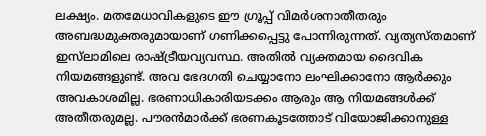ലക്ഷ്യം. മതമേധാവികളുടെ ഈ ഗ്രൂപ്പ് വിമര്‍ശനാതീതരും അബദ്ധമുക്തരുമായാണ് ഗണിക്കപ്പെട്ടു പോന്നിരുന്നത്. വ്യത്യസ്തമാണ് ഇസ്‌ലാമിലെ രാഷ്ട്രീയവ്യവസ്ഥ. അതില്‍ വ്യക്തമായ ദൈവിക നിയമങ്ങളുണ്ട്. അവ ഭേദഗതി ചെയ്യാനോ ലംഘിക്കാനോ ആര്‍ക്കും അവകാശമില്ല. ഭരണാധികാരിയടക്കം ആരും ആ നിയമങ്ങള്‍ക്ക് അതീതരുമല്ല. പൗരന്‍മാര്‍ക്ക് ഭരണകൂടത്തോട് വിയോജിക്കാനുള്ള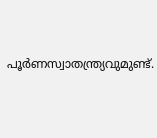പൂര്‍ണസ്വാതന്ത്ര്യവുമുണ്ട്.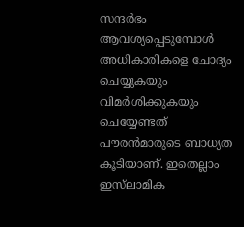സന്ദര്‍ഭം ആവശ്യപ്പെടുമ്പോള്‍ അധികാരികളെ ചോദ്യം ചെയ്യുകയും വിമര്‍ശിക്കുകയും ചെയ്യേണ്ടത് പൗരന്‍മാരുടെ ബാധ്യത കൂടിയാണ്. ഇതെല്ലാം ഇസ്‌ലാമിക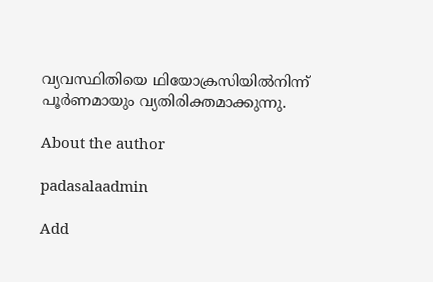വ്യവസ്ഥിതിയെ ഥിയോക്രസിയില്‍നിന്ന് പൂര്‍ണമായും വ്യതിരിക്തമാക്കുന്നു.

About the author

padasalaadmin

Add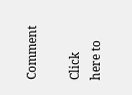Comment

Click here to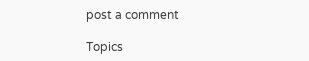post a comment

Topics